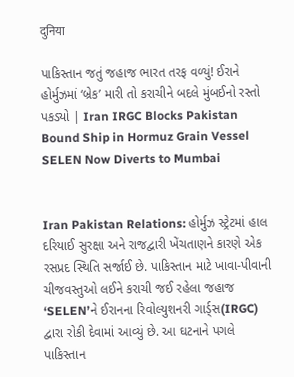दुनिया

પાકિસ્તાન જતું જહાજ ભારત તરફ વળ્યું! ઈરાને હોર્મુઝમાં ‘બ્રેક’ મારી તો કરાચીને બદલે મુંબઈનો રસ્તો પકડ્યો | Iran IRGC Blocks Pakistan Bound Ship in Hormuz Grain Vessel SELEN Now Diverts to Mumbai


Iran Pakistan Relations: હોર્મુઝ સ્‍ટ્રેટમાં હાલ દરિયાઈ સુરક્ષા અને રાજદ્વારી ખેંચતાણને કારણે એક રસપ્રદ સ્થિતિ સર્જાઈ છે. પાકિસ્તાન માટે ખાવા-પીવાની ચીજવસ્તુઓ લઈને કરાચી જઈ રહેલા જહાજ ‘SELEN’ને ઈરાનના રિવોલ્યુશનરી ગાર્ડ્સ(IRGC) દ્વારા રોકી દેવામાં આવ્યું છે. આ ઘટનાને પગલે પાકિસ્તાન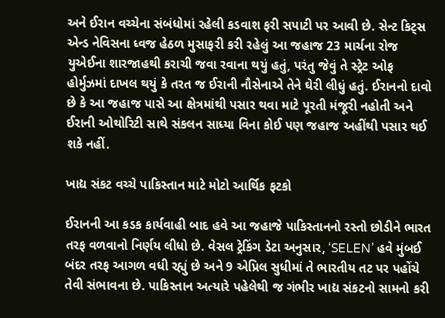અને ઈરાન વચ્ચેના સંબંધોમાં રહેલી કડવાશ ફરી સપાટી પર આવી છે. સેન્ટ કિટ્સ એન્ડ નેવિસના ધ્વજ હેઠળ મુસાફરી કરી રહેલું આ જહાજ 23 માર્ચના રોજ યુએઈના શારજાહથી કરાચી જવા રવાના થયું હતું, પરંતુ જેવું તે સ્‍ટ્રેટ ઓફ હોર્મુઝમાં દાખલ થયું કે તરત જ ઈરાની નૌસેનાએ તેને ઘેરી લીધું હતું. ઈરાનનો દાવો છે કે આ જહાજ પાસે આ ક્ષેત્રમાંથી પસાર થવા માટે પૂરતી મંજૂરી નહોતી અને ઈરાની ઓથોરિટી સાથે સંકલન સાધ્યા વિના કોઈ પણ જહાજ અહીંથી પસાર થઈ શકે નહીં.

ખાદ્ય સંકટ વચ્ચે પાકિસ્તાન માટે મોટો આર્થિક ફટકો

ઈરાનની આ કડક કાર્યવાહી બાદ હવે આ જહાજે પાકિસ્તાનનો રસ્તો છોડીને ભારત તરફ વળવાનો નિર્ણય લીધો છે. વેસલ ટ્રેકિંગ ડેટા અનુસાર, ‘SELEN’ હવે મુંબઈ બંદર તરફ આગળ વધી રહ્યું છે અને 9 એપ્રિલ સુધીમાં તે ભારતીય તટ પર પહોંચે તેવી સંભાવના છે. પાકિસ્તાન અત્યારે પહેલેથી જ ગંભીર ખાદ્ય સંકટનો સામનો કરી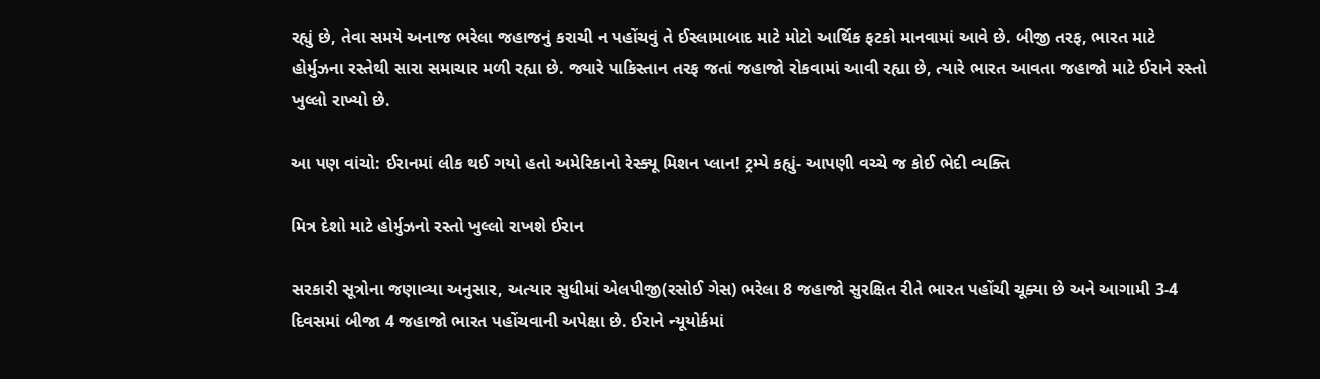રહ્યું છે, તેવા સમયે અનાજ ભરેલા જહાજનું કરાચી ન પહોંચવું તે ઈસ્લામાબાદ માટે મોટો આર્થિક ફટકો માનવામાં આવે છે. બીજી તરફ, ભારત માટે હોર્મુઝના રસ્તેથી સારા સમાચાર મળી રહ્યા છે. જ્યારે પાકિસ્તાન તરફ જતાં જહાજો રોકવામાં આવી રહ્યા છે, ત્યારે ભારત આવતા જહાજો માટે ઈરાને રસ્તો ખુલ્લો રાખ્યો છે.

આ પણ વાંચો: ઈરાનમાં લીક થઈ ગયો હતો અમેરિકાનો રેસ્ક્યૂ મિશન પ્લાન! ટ્રમ્પે કહ્યું- આપણી વચ્ચે જ કોઈ ભેદી વ્યક્તિ

મિત્ર દેશો માટે હોર્મુઝનો રસ્તો ખુલ્લો રાખશે ઈરાન

સરકારી સૂત્રોના જણાવ્યા અનુસાર, અત્યાર સુધીમાં એલપીજી(રસોઈ ગેસ) ભરેલા 8 જહાજો સુરક્ષિત રીતે ભારત પહોંચી ચૂક્યા છે અને આગામી 3-4 દિવસમાં બીજા 4 જહાજો ભારત પહોંચવાની અપેક્ષા છે. ઈરાને ન્યૂયોર્કમાં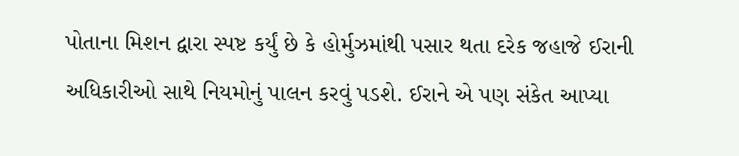પોતાના મિશન દ્વારા સ્પષ્ટ કર્યું છે કે હોર્મુઝમાંથી પસાર થતા દરેક જહાજે ઈરાની અધિકારીઓ સાથે નિયમોનું પાલન કરવું પડશે. ઈરાને એ પણ સંકેત આપ્યા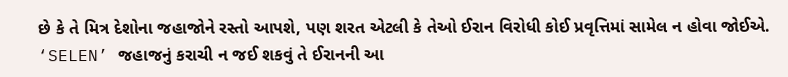છે કે તે મિત્ર દેશોના જહાજોને રસ્તો આપશે, પણ શરત એટલી કે તેઓ ઈરાન વિરોધી કોઈ પ્રવૃત્તિમાં સામેલ ન હોવા જોઈએ. ‘SELEN’ જહાજનું કરાચી ન જઈ શકવું તે ઈરાનની આ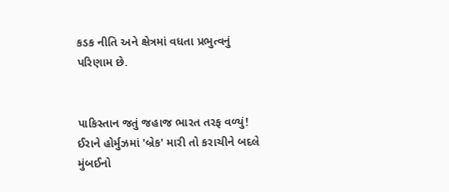કડક નીતિ અને ક્ષેત્રમાં વધતા પ્રભુત્વનું પરિણામ છે.


પાકિસ્તાન જતું જહાજ ભારત તરફ વળ્યું! ઈરાને હોર્મુઝમાં 'બ્રેક' મારી તો કરાચીને બદલે મુંબઈનો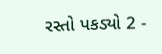રસ્તો પકડ્યો 2 -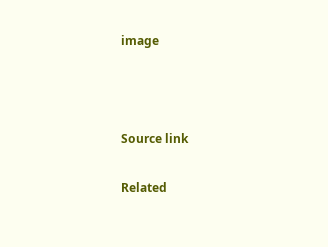image



Source link

Related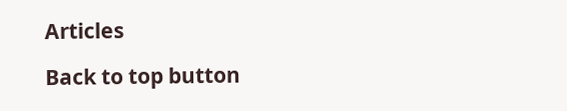Articles

Back to top button